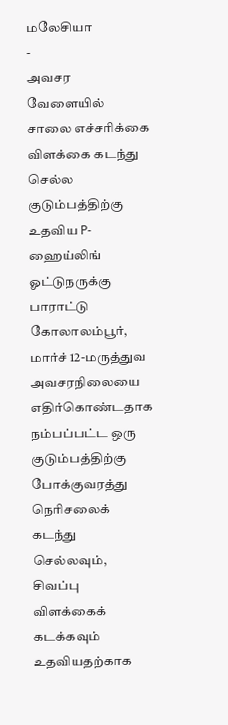மலேசியா
-
அவசர வேளையில் சாலை எச்சரிக்கை விளக்கை கடந்து செல்ல குடும்பத்திற்கு உதவிய P- ஹைய்லிங் ஓட்டுநருக்கு பாராட்டு
கோலாலம்பூர், மார்ச் 12-மருத்துவ அவசரநிலையை எதிர்கொண்டதாக நம்பப்பட்ட ஒரு குடும்பத்திற்கு போக்குவரத்து நெரிசலைக் கடந்து செல்லவும், சிவப்பு விளக்கைக் கடக்கவும் உதவியதற்காக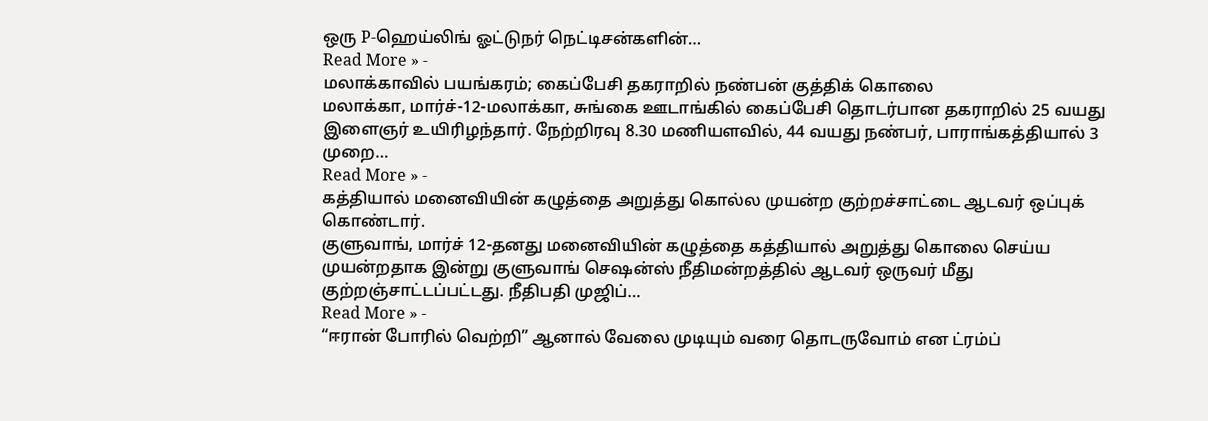ஒரு P-ஹெய்லிங் ஓட்டுநர் நெட்டிசன்களின்…
Read More » -
மலாக்காவில் பயங்கரம்; கைப்பேசி தகராறில் நண்பன் குத்திக் கொலை
மலாக்கா, மார்ச்-12-மலாக்கா, சுங்கை ஊடாங்கில் கைப்பேசி தொடர்பான தகராறில் 25 வயது இளைஞர் உயிரிழந்தார். நேற்றிரவு 8.30 மணியளவில், 44 வயது நண்பர், பாராங்கத்தியால் 3 முறை…
Read More » -
கத்தியால் மனைவியின் கழுத்தை அறுத்து கொல்ல முயன்ற குற்றச்சாட்டை ஆடவர் ஒப்புக் கொண்டார்.
குளுவாங், மார்ச் 12-தனது மனைவியின் கழுத்தை கத்தியால் அறுத்து கொலை செய்ய முயன்றதாக இன்று குளுவாங் செஷன்ஸ் நீதிமன்றத்தில் ஆடவர் ஒருவர் மீது குற்றஞ்சாட்டப்பட்டது. நீதிபதி முஜிப்…
Read More » -
“ஈரான் போரில் வெற்றி” ஆனால் வேலை முடியும் வரை தொடருவோம் என ட்ரம்ப்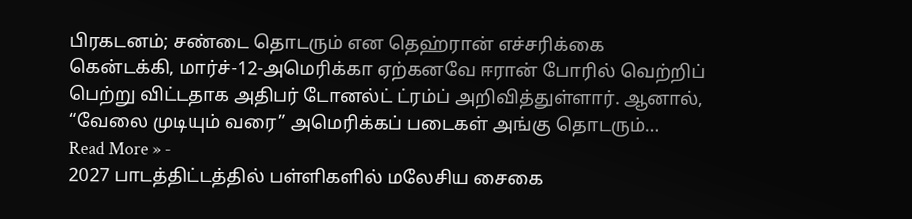பிரகடனம்; சண்டை தொடரும் என தெஹ்ரான் எச்சரிக்கை
கென்டக்கி, மார்ச்-12-அமெரிக்கா ஏற்கனவே ஈரான் போரில் வெற்றிப் பெற்று விட்டதாக அதிபர் டோனல்ட் ட்ரம்ப் அறிவித்துள்ளார். ஆனால், “வேலை முடியும் வரை” அமெரிக்கப் படைகள் அங்கு தொடரும்…
Read More » -
2027 பாடத்திட்டத்தில் பள்ளிகளில் மலேசிய சைகை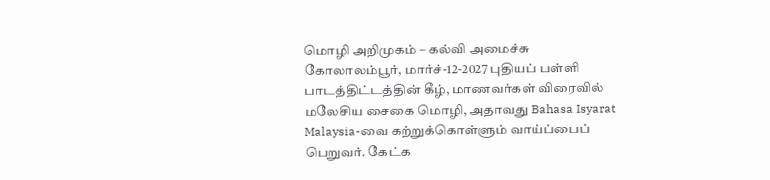மொழி அறிமுகம் – கல்வி அமைச்சு
கோலாலம்பூர், மார்ச்-12-2027 புதியப் பள்ளி பாடத்திட்டத்தின் கீழ், மாணவர்கள் விரைவில் மலேசிய சைகை மொழி, அதாவது Bahasa Isyarat Malaysia-வை கற்றுக்கொள்ளும் வாய்ப்பைப் பெறுவர். கேட்க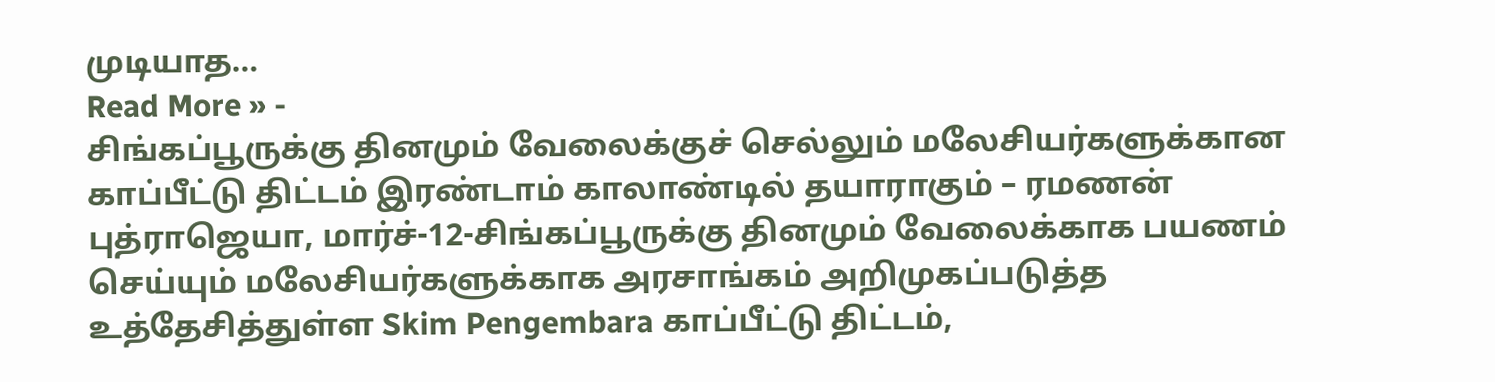முடியாத…
Read More » -
சிங்கப்பூருக்கு தினமும் வேலைக்குச் செல்லும் மலேசியர்களுக்கான காப்பீட்டு திட்டம் இரண்டாம் காலாண்டில் தயாராகும் – ரமணன்
புத்ராஜெயா, மார்ச்-12-சிங்கப்பூருக்கு தினமும் வேலைக்காக பயணம் செய்யும் மலேசியர்களுக்காக அரசாங்கம் அறிமுகப்படுத்த உத்தேசித்துள்ள Skim Pengembara காப்பீட்டு திட்டம்,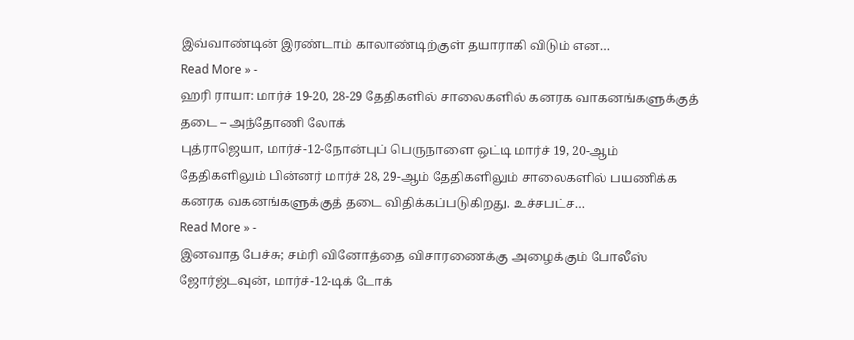இவ்வாண்டின் இரண்டாம் காலாண்டிற்குள் தயாராகி விடும் என…
Read More » -
ஹரி ராயா: மார்ச் 19-20, 28-29 தேதிகளில் சாலைகளில் கனரக வாகனங்களுக்குத் தடை – அந்தோணி லோக்
புத்ராஜெயா, மார்ச்-12-நோன்புப் பெருநாளை ஒட்டி மார்ச் 19, 20-ஆம் தேதிகளிலும் பின்னர் மார்ச் 28, 29-ஆம் தேதிகளிலும் சாலைகளில் பயணிக்க கனரக வகனங்களுக்குத் தடை விதிக்கப்படுகிறது. உச்சபட்ச…
Read More » -
இனவாத பேச்சு; சம்ரி வினோத்தை விசாரணைக்கு அழைக்கும் போலீஸ்
ஜோர்ஜ்டவுன், மார்ச்-12-டிக் டோக்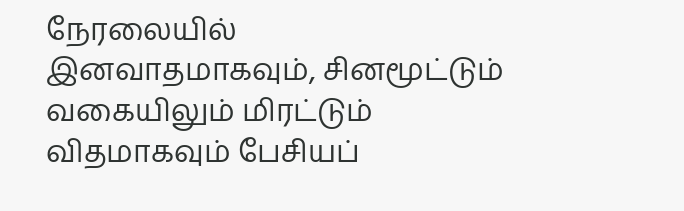நேரலையில் இனவாதமாகவும், சினமூட்டும் வகையிலும் மிரட்டும் விதமாகவும் பேசியப்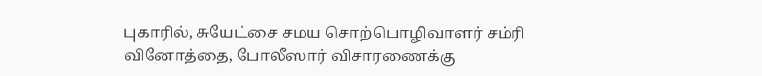புகாரில், சுயேட்சை சமய சொற்பொழிவாளர் சம்ரி வினோத்தை, போலீஸார் விசாரணைக்கு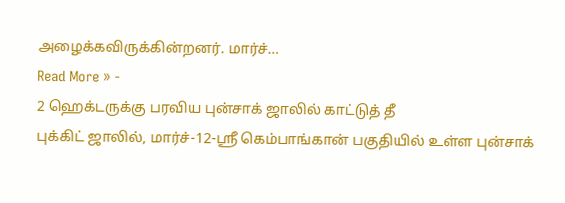அழைக்கவிருக்கின்றனர். மார்ச்…
Read More » -
2 ஹெக்டருக்கு பரவிய புன்சாக் ஜாலில் காட்டுத் தீ
புக்கிட் ஜாலில், மார்ச்-12-ஸ்ரீ கெம்பாங்கான் பகுதியில் உள்ள புன்சாக்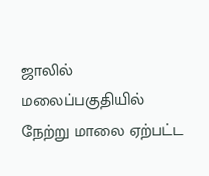ஜாலில் மலைப்பகுதியில் நேற்று மாலை ஏற்பட்ட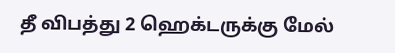தீ விபத்து 2 ஹெக்டருக்கு மேல்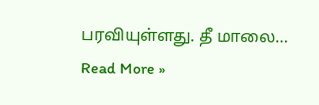பரவியுள்ளது. தீ மாலை…
Read More »